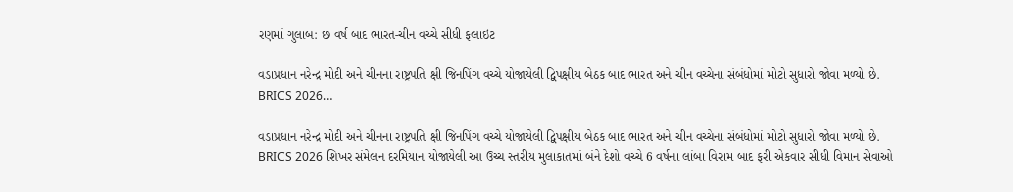રણમાં ગુલાબ: છ વર્ષ બાદ ભારત-ચીન વચ્ચે સીધી ફલાઇટ

વડાપ્રધાન નરેન્દ્ર મોદી અને ચીનના રાષ્ટ્રપતિ ક્ષી જિનપિંગ વચ્ચે યોજાયેલી દ્વિપક્ષીય બેઠક બાદ ભારત અને ચીન વચ્ચેના સંબંધોમાં મોટો સુધારો જોવા મળ્યો છે. BRICS 2026…

વડાપ્રધાન નરેન્દ્ર મોદી અને ચીનના રાષ્ટ્રપતિ ક્ષી જિનપિંગ વચ્ચે યોજાયેલી દ્વિપક્ષીય બેઠક બાદ ભારત અને ચીન વચ્ચેના સંબંધોમાં મોટો સુધારો જોવા મળ્યો છે. BRICS 2026 શિખર સંમેલન દરમિયાન યોજાયેલી આ ઉચ્ચ સ્તરીય મુલાકાતમાં બંને દેશો વચ્ચે 6 વર્ષના લાંબા વિરામ બાદ ફરી એકવાર સીધી વિમાન સેવાઓ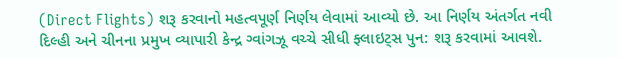(Direct Flights) શરૂ કરવાનો મહત્વપૂર્ણ નિર્ણય લેવામાં આવ્યો છે. આ નિર્ણય અંતર્ગત નવી દિલ્હી અને ચીનના પ્રમુખ વ્યાપારી કેન્દ્ર ગ્વાંગઝૂ વચ્ચે સીધી ફ્લાઇટ્સ પુન: શરૂ કરવામાં આવશે.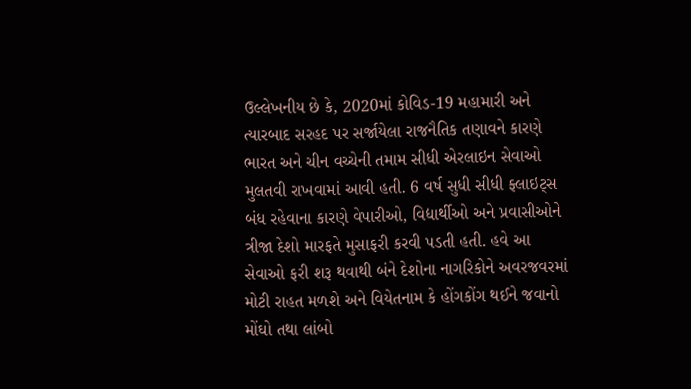ઉલ્લેખનીય છે કે, 2020માં કોવિડ-19 મહામારી અને ત્યારબાદ સરહદ પર સર્જાયેલા રાજનૈતિક તણાવને કારણે ભારત અને ચીન વચ્ચેની તમામ સીધી એરલાઇન સેવાઓ મુલતવી રાખવામાં આવી હતી. 6 વર્ષ સુધી સીધી ફ્લાઇટ્સ બંધ રહેવાના કારણે વેપારીઓ, વિદ્યાર્થીઓ અને પ્રવાસીઓને ત્રીજા દેશો મારફતે મુસાફરી કરવી પડતી હતી. હવે આ સેવાઓ ફરી શરૂ થવાથી બંને દેશોના નાગરિકોને અવરજવરમાં મોટી રાહત મળશે અને વિયેતનામ કે હોંગકોંગ થઈને જવાનો મોંઘો તથા લાંબો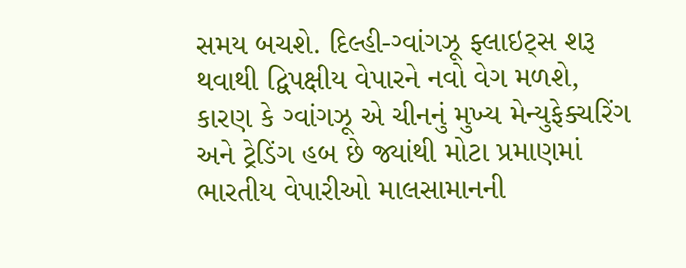સમય બચશે. દિલ્હી-ગ્વાંગઝૂ ફ્લાઇટ્સ શરૂ થવાથી દ્વિપક્ષીય વેપારને નવો વેગ મળશે, કારણ કે ગ્વાંગઝૂ એ ચીનનું મુખ્ય મેન્યુફેક્ચરિંગ અને ટ્રેડિંગ હબ છે જ્યાંથી મોટા પ્રમાણમાં ભારતીય વેપારીઓ માલસામાનની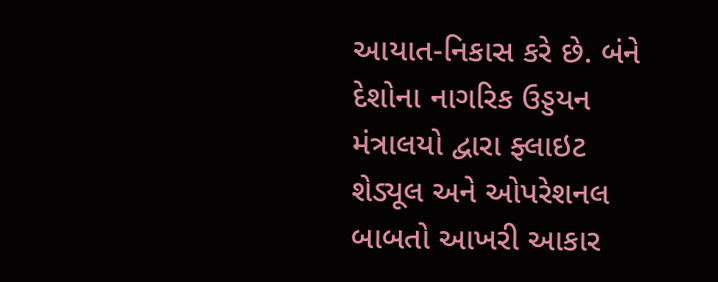આયાત-નિકાસ કરે છે. બંને દેશોના નાગરિક ઉડ્ડયન મંત્રાલયો દ્વારા ફ્લાઇટ શેડ્યૂલ અને ઓપરેશનલ બાબતો આખરી આકાર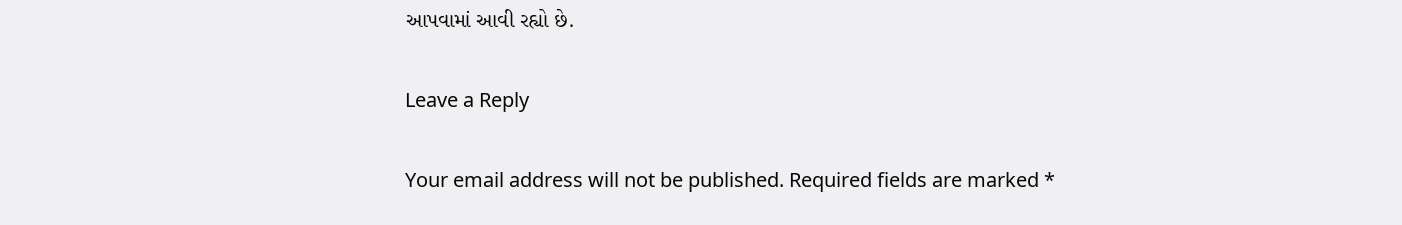આપવામાં આવી રહ્યો છે.

Leave a Reply

Your email address will not be published. Required fields are marked *